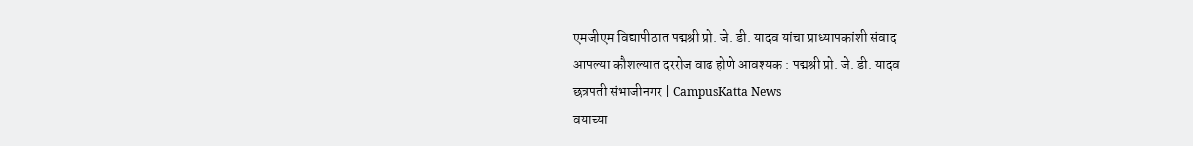एमजीएम विद्यापीठात पद्मश्री प्रो. जे. डी. यादव यांचा प्राध्यापकांशी संवाद
आपल्या कौशल्यात दररोज वाढ होणे आवश्यक : पद्मश्री प्रो. जे. डी. यादव
छत्रपती संभाजीनगर | CampusKatta News
वयाच्या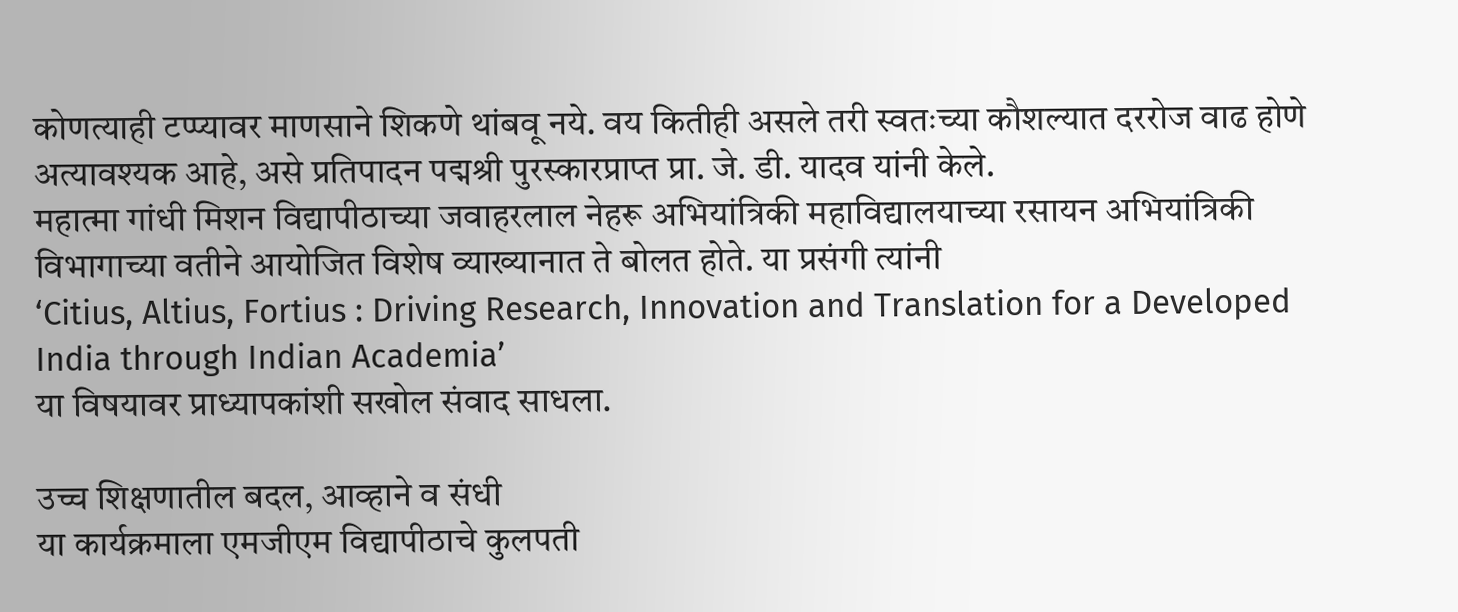कोणत्याही टप्प्यावर माणसाने शिकणे थांबवू नये. वय कितीही असले तरी स्वतःच्या कौशल्यात दररोज वाढ होणे अत्यावश्यक आहे, असे प्रतिपादन पद्मश्री पुरस्कारप्राप्त प्रा. जे. डी. यादव यांनी केले.
महात्मा गांधी मिशन विद्यापीठाच्या जवाहरलाल नेहरू अभियांत्रिकी महाविद्यालयाच्या रसायन अभियांत्रिकी विभागाच्या वतीने आयोजित विशेष व्याख्यानात ते बोलत होते. या प्रसंगी त्यांनी
‘Citius, Altius, Fortius : Driving Research, Innovation and Translation for a Developed India through Indian Academia’
या विषयावर प्राध्यापकांशी सखोल संवाद साधला.

उच्च शिक्षणातील बदल, आव्हाने व संधी
या कार्यक्रमाला एमजीएम विद्यापीठाचे कुलपती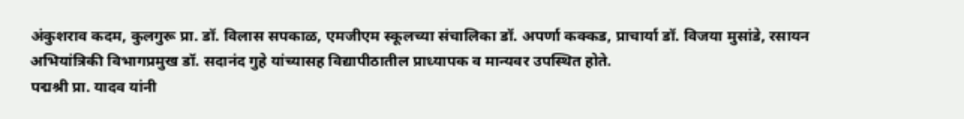अंकुशराव कदम, कुलगुरू प्रा. डॉ. विलास सपकाळ, एमजीएम स्कूलच्या संचालिका डॉ. अपर्णा कक्कड, प्राचार्या डॉ. विजया मुसांडे, रसायन अभियांत्रिकी विभागप्रमुख डॉ. सदानंद गुहे यांच्यासह विद्यापीठातील प्राध्यापक व मान्यवर उपस्थित होते.
पद्मश्री प्रा. यादव यांनी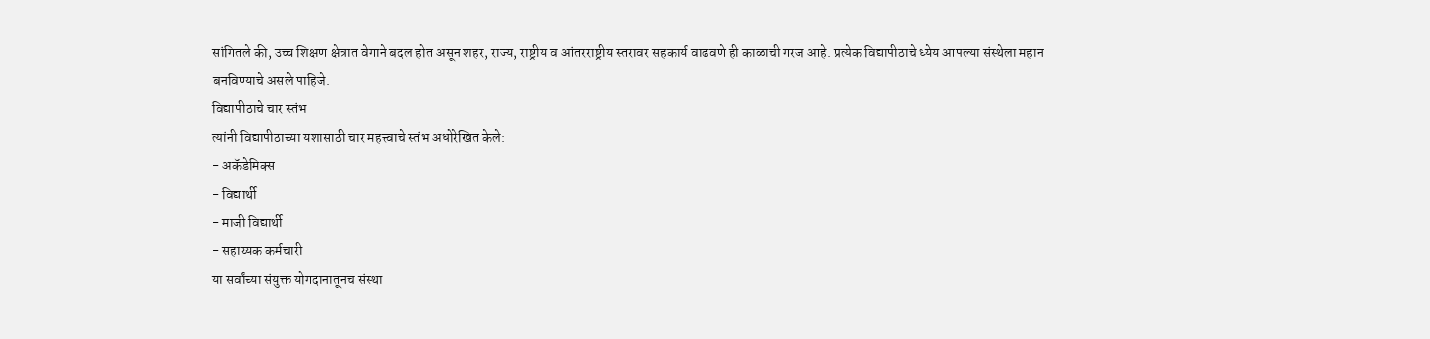सांगितले की, उच्च शिक्षण क्षेत्रात वेगाने बदल होत असून शहर, राज्य, राष्ट्रीय व आंतरराष्ट्रीय स्तरावर सहकार्य वाढवणे ही काळाची गरज आहे. प्रत्येक विद्यापीठाचे ध्येय आपल्या संस्थेला महान बनविण्याचे असले पाहिजे.
विद्यापीठाचे चार स्तंभ
त्यांनी विद्यापीठाच्या यशासाठी चार महत्त्वाचे स्तंभ अधोरेखित केले:
- अकॅडेमिक्स
- विद्यार्थी
- माजी विद्यार्थी
- सहाय्यक कर्मचारी
या सर्वांच्या संयुक्त योगदानातूनच संस्था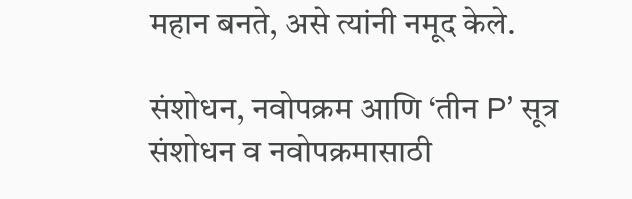महान बनते, असे त्यांनी नमूद केले.

संशोधन, नवोपक्रम आणि ‘तीन P’ सूत्र
संशोधन व नवोपक्रमासाठी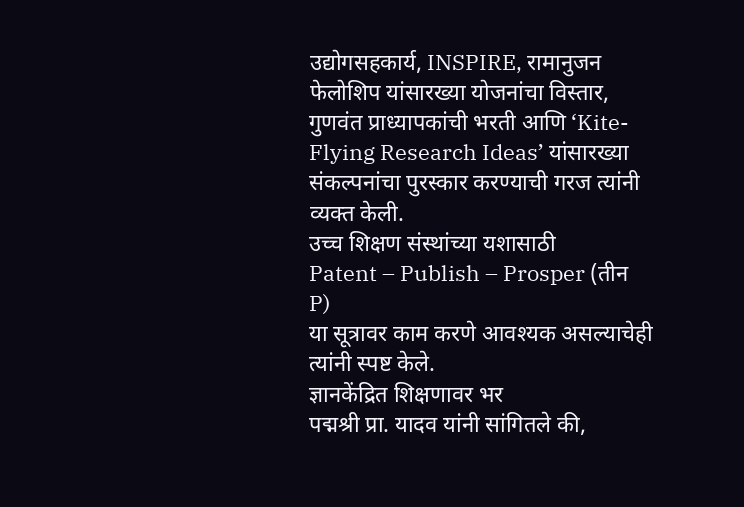उद्योगसहकार्य, INSPIRE, रामानुजन फेलोशिप यांसारख्या योजनांचा विस्तार, गुणवंत प्राध्यापकांची भरती आणि ‘Kite-Flying Research Ideas’ यांसारख्या संकल्पनांचा पुरस्कार करण्याची गरज त्यांनी व्यक्त केली.
उच्च शिक्षण संस्थांच्या यशासाठी
Patent – Publish – Prosper (तीन P)
या सूत्रावर काम करणे आवश्यक असल्याचेही त्यांनी स्पष्ट केले.
ज्ञानकेंद्रित शिक्षणावर भर
पद्मश्री प्रा. यादव यांनी सांगितले की,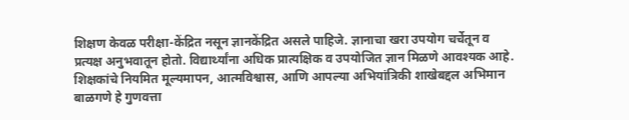शिक्षण केवळ परीक्षा-केंद्रित नसून ज्ञानकेंद्रित असले पाहिजे. ज्ञानाचा खरा उपयोग चर्चेतून व प्रत्यक्ष अनुभवातून होतो. विद्यार्थ्यांना अधिक प्रात्यक्षिक व उपयोजित ज्ञान मिळणे आवश्यक आहे.
शिक्षकांचे नियमित मूल्यमापन, आत्मविश्वास, आणि आपल्या अभियांत्रिकी शाखेबद्दल अभिमान बाळगणे हे गुणवत्ता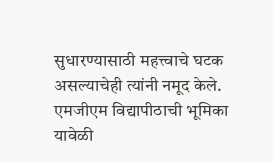सुधारण्यासाठी महत्त्वाचे घटक असल्याचेही त्यांनी नमूद केले.
एमजीएम विद्यापीठाची भूमिका
यावेळी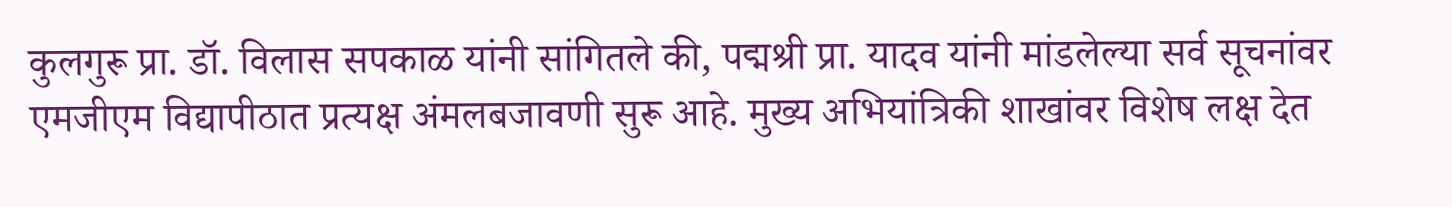कुलगुरू प्रा. डॉ. विलास सपकाळ यांनी सांगितले की, पद्मश्री प्रा. यादव यांनी मांडलेल्या सर्व सूचनांवर एमजीएम विद्यापीठात प्रत्यक्ष अंमलबजावणी सुरू आहे. मुख्य अभियांत्रिकी शाखांवर विशेष लक्ष देत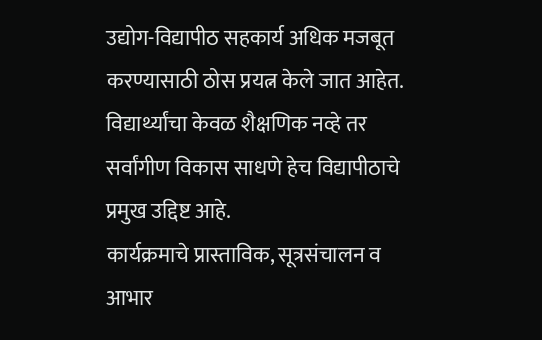उद्योग-विद्यापीठ सहकार्य अधिक मजबूत करण्यासाठी ठोस प्रयत्न केले जात आहेत. विद्यार्थ्यांचा केवळ शैक्षणिक नव्हे तर सर्वांगीण विकास साधणे हेच विद्यापीठाचे प्रमुख उद्दिष्ट आहे.
कार्यक्रमाचे प्रास्ताविक, सूत्रसंचालन व आभार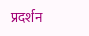प्रदर्शन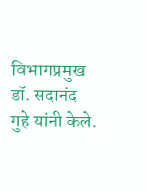विभागप्रमुख डॉ. सदानंद गुहे यांनी केले.